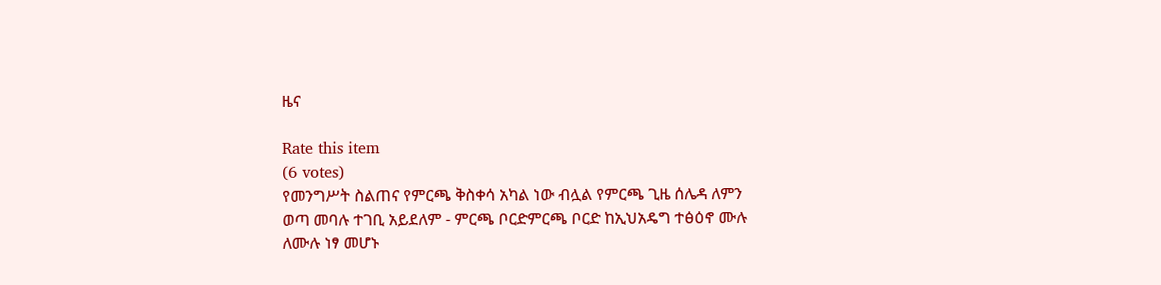ዜና

Rate this item
(6 votes)
የመንግሥት ስልጠና የምርጫ ቅስቀሳ አካል ነው ብሏል የምርጫ ጊዜ ሰሌዳ ለምን ወጣ መባሉ ተገቢ አይደለም - ምርጫ ቦርድምርጫ ቦርድ ከኢህአዴግ ተፅዕኖ ሙሉ ለሙሉ ነፃ መሆኑ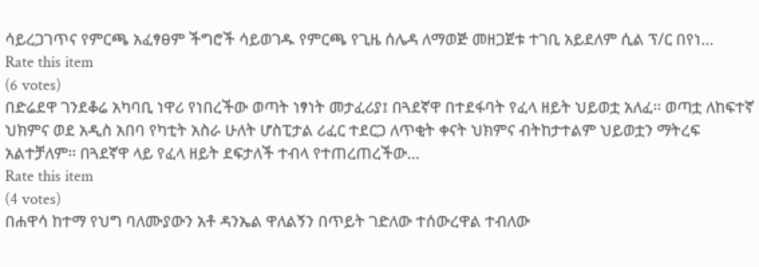ሳይረጋገጥና የምርጫ አፈፃፀም ችግሮች ሳይወገዱ የምርጫ የጊዜ ሰሌዳ ለማወጅ መዘጋጀቱ ተገቢ አይደለም ሲል ፕ/ር በየነ…
Rate this item
(6 votes)
በድሬደዋ ገንደቆሬ አካባቢ ነዋሪ የነበረችው ወጣት ነፃነት መታፈሪያ፤ በጓደኛዋ በተደፋባት የፈላ ዘይት ህይወቷ አለፈ፡፡ ወጣቷ ለከፍተኛ ህክምና ወደ አዲስ አበባ የካቲት አስራ ሁለት ሆስፒታል ሪፈር ተደርጋ ለጥቂት ቀናት ህክምና ብትከታተልም ህይወቷን ማትረፍ አልተቻለም፡፡ በጓደኛዋ ላይ የፈላ ዘይት ደፍታለች ተብላ የተጠረጠረችው…
Rate this item
(4 votes)
በሐዋሳ ከተማ የህግ ባለሙያውን አቶ ዳንኤል ዋለልኝን በጥይት ገድለው ተሰውረዋል ተብለው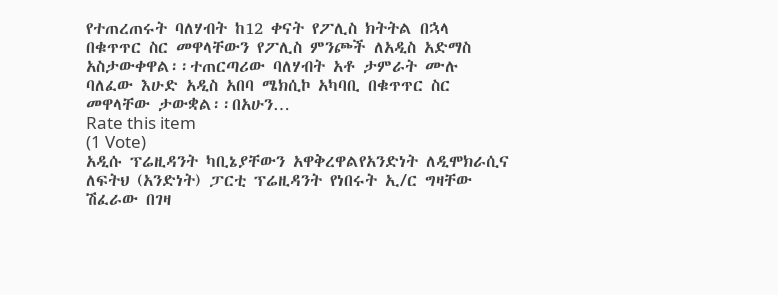የተጠረጠሩት ባለሃብት ከ12 ቀናት የፖሊስ ክትትል በኋላ በቁጥጥር ስር መዋላቸውን የፖሊስ ምንጮች ለአዲስ አድማስ አስታውቀዋል፡፡ተጠርጣሪው ባለሃብት አቶ ታምራት ሙሉ ባለፈው እሁድ አዲስ አበባ ሜክሲኮ አካባቢ በቁጥጥር ስር መዋላቸው ታውቋል፡፡በአሁን…
Rate this item
(1 Vote)
አዲሱ ፕሬዚዳንት ካቢኔያቸውን አዋቅረዋልየአንድነት ለዲሞክራሲና ለፍትህ (አንድነት) ፓርቲ ፕሬዚዳንት የነበሩት ኢ/ር ግዛቸው ሽፈራው በገዛ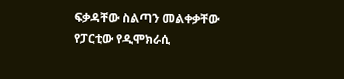ፍቃዳቸው ስልጣን መልቀቃቸው የፓርቲው የዲሞክራሲ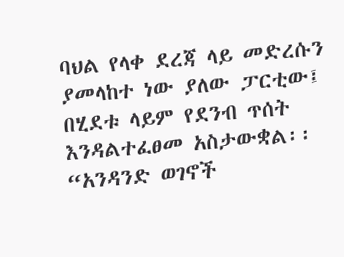ባህል የላቀ ደረጃ ላይ መድረሱን ያመላከተ ነው ያለው ፓርቲው፤ በሂደቱ ላይም የደንብ ጥሰት እንዳልተፈፀመ አስታውቋል፡፡ “አንዳንድ ወገኖች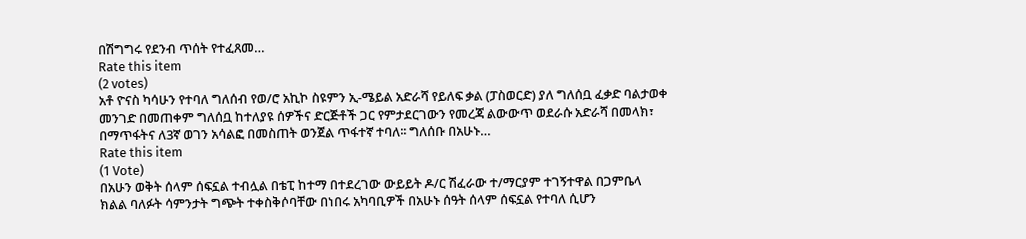በሽግግሩ የደንብ ጥሰት የተፈጸመ…
Rate this item
(2 votes)
አቶ ዮናስ ካሳሁን የተባለ ግለሰብ የወ/ሮ አኪኮ ስዩምን ኢ-ሜይል አድራሻ የይለፍ ቃል (ፓስወርድ) ያለ ግለሰቧ ፈቃድ ባልታወቀ መንገድ በመጠቀም ግለሰቧ ከተለያዩ ሰዎችና ድርጅቶች ጋር የምታደርገውን የመረጃ ልውውጥ ወደራሱ አድራሻ በመላክ፣ በማጥፋትና ለ3ኛ ወገን አሳልፎ በመስጠት ወንጀል ጥፋተኛ ተባለ፡፡ ግለሰቡ በአሁኑ…
Rate this item
(1 Vote)
በአሁን ወቅት ሰላም ሰፍኗል ተብሏል በቴፒ ከተማ በተደረገው ውይይት ዶ/ር ሽፈራው ተ/ማርያም ተገኝተዋል በጋምቤላ ክልል ባለፉት ሳምንታት ግጭት ተቀስቅሶባቸው በነበሩ አካባቢዎች በአሁኑ ሰዓት ሰላም ሰፍኗል የተባለ ሲሆን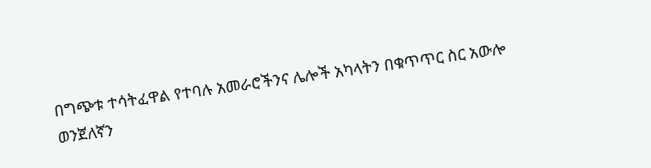በግጭቱ ተሳትፈዋል የተባሉ አመራሮችንና ሌሎች አካላትን በቁጥጥር ስር አውሎ ወንጀለኛን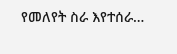የመለየት ስራ እየተሰራ…